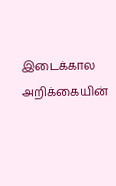இடைக்கால அறிக்கையின்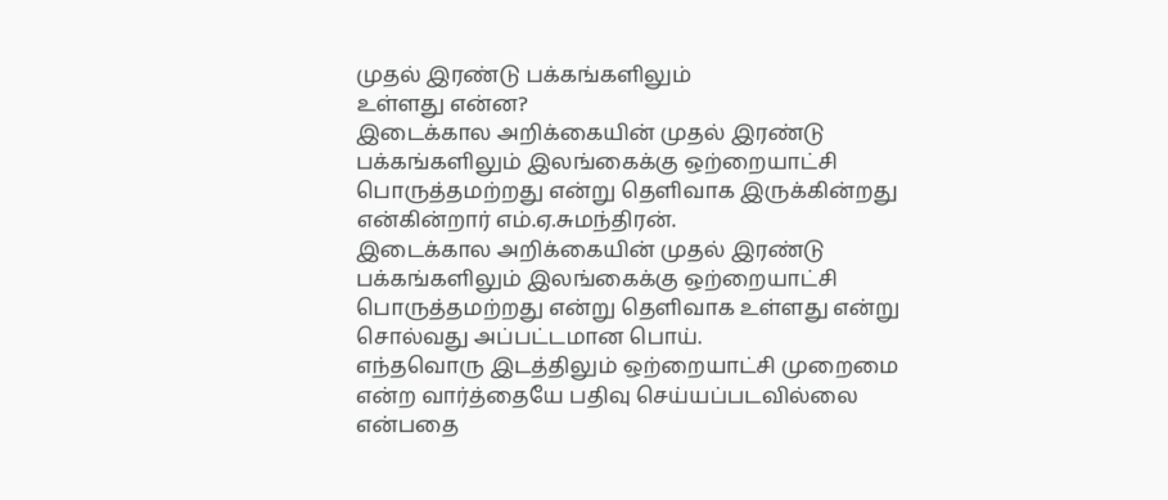முதல் இரண்டு பக்கங்களிலும்
உள்ளது என்ன?
இடைக்கால அறிக்கையின் முதல் இரண்டு பக்கங்களிலும் இலங்கைக்கு ஒற்றையாட்சி பொருத்தமற்றது என்று தெளிவாக இருக்கின்றது என்கின்றார் எம்.ஏ.சுமந்திரன்.
இடைக்கால அறிக்கையின் முதல் இரண்டு பக்கங்களிலும் இலங்கைக்கு ஒற்றையாட்சி பொருத்தமற்றது என்று தெளிவாக உள்ளது என்று சொல்வது அப்பட்டமான பொய்.
எந்தவொரு இடத்திலும் ஒற்றையாட்சி முறைமை என்ற வார்த்தையே பதிவு செய்யப்படவில்லை என்பதை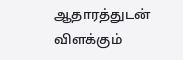ஆதாரத்துடன் விளக்கும்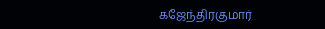கஜேந்திரகுமார்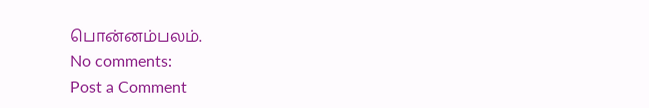பொன்னம்பலம்.
No comments:
Post a Comment